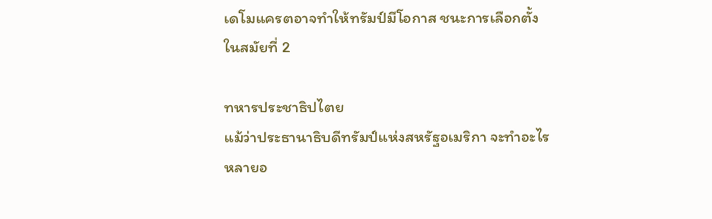เดโมแครตอาจทำให้ทรัมป์มีโอกาส ชนะการเลือกตั้งในสมัยที่ 2

ทหารประชาธิปไตย
แม้ว่าประธานาธิบดีทรัมป์แห่งสหรัฐอเมริกา จะทำอะไรหลายอ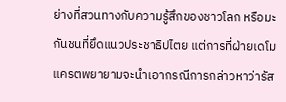ย่างที่สวนทางกับความรู้สึกของชาวโลก หรือมะกันชนที่ยึดแนวประชาธิปไตย แต่การที่ฝ่ายเดโมแครตพยายามจะนำเอากรณีการกล่าวหาว่ารัส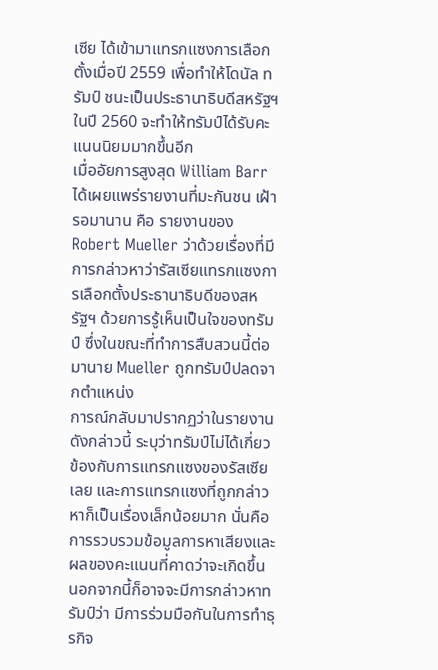เซีย ได้เข้ามาแทรกแซงการเลือกตั้งเมื่อปี 2559 เพื่อทำให้โดนัล ทรัมป์ ชนะเป็นประธานาธิบดีสหรัฐฯในปี 2560 จะทำให้ทรัมป์ได้รับคะแนนนิยมมากขึ้นอีก
เมื่ออัยการสูงสุด William Barr ได้เผยแพร่รายงานที่มะกันชน เฝ้ารอมานาน คือ รายงานของ Robert Mueller ว่าด้วยเรื่องที่มีการกล่าวหาว่ารัสเซียแทรกแซงการเลือกตั้งประธานาธิบดีของสหรัฐฯ ด้วยการรู้เห็นเป็นใจของทรัมป์ ซึ่งในขณะที่ทำการสืบสวนนี้ต่อมานาย Mueller ถูกทรัมป์ปลดจากตำแหน่ง
การณ์กลับมาปรากฏว่าในรายงานดังกล่าวนี้ ระบุว่าทรัมป์ไม่ได้เกี่ยวข้องกับการแทรกแซงของรัสเซียเลย และการแทรกแซงที่ถูกกล่าวหาก็เป็นเรื่องเล็กน้อยมาก นั่นคือ การรวบรวมข้อมูลการหาเสียงและผลของคะแนนที่คาดว่าจะเกิดขึ้น
นอกจากนี้ก็อาจจะมีการกล่าวหาทรัมป์ว่า มีการร่วมมือกันในการทำธุรกิจ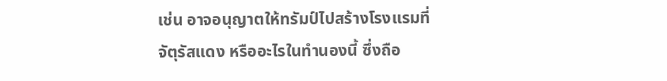เช่น อาจอนุญาตให้ทรัมป์ไปสร้างโรงแรมที่จัตุรัสแดง หรืออะไรในทำนองนี้ ซึ่งถือ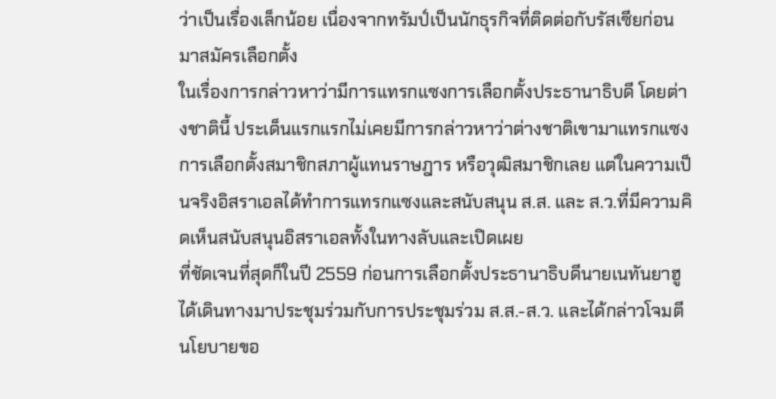ว่าเป็นเรื่องเล็กน้อย เนื่องจากทรัมป์เป็นนักธุรกิจที่ติดต่อกับรัสเซียก่อนมาสมัครเลือกตั้ง
ในเรื่องการกล่าวหาว่ามีการแทรกแซงการเลือกตั้งประธานาธิบดี โดยต่างชาตินี้ ประเด็นแรกแรกไม่เคยมีการกล่าวหาว่าต่างชาติเขามาแทรกแซงการเลือกตั้งสมาชิกสภาผู้แทนราษฎาร หรือวุฒิสมาชิกเลย แต่ในความเป็นจริงอิสราเอลได้ทำการแทรกแซงและสนับสนุน ส.ส. และ ส.ว.ที่มีความคิดเห็นสนับสนุนอิสราเอลทั้งในทางลับและเปิดเผย
ที่ชัดเจนที่สุดก็ในปี 2559 ก่อนการเลือกตั้งประธานาธิบดีนายเนทันยาฮู ได้เดินทางมาประชุมร่วมกับการประชุมร่วม ส.ส.-ส.ว. และได้กล่าวโจมตีนโยบายขอ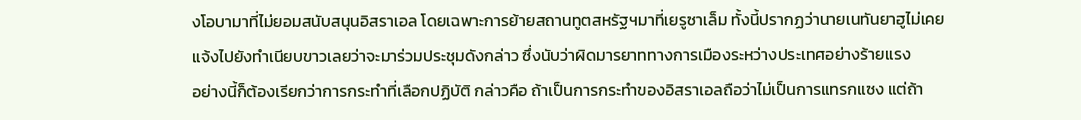งโอบามาที่ไม่ยอมสนับสนุนอิสราเอล โดยเฉพาะการย้ายสถานทูตสหรัฐฯมาที่เยรูซาเล็ม ทั้งนี้ปรากฏว่านายเนทันยาฮูไม่เคยแจ้งไปยังทำเนียบขาวเลยว่าจะมาร่วมประชุมดังกล่าว ซึ่งนับว่าผิดมารยาททางการเมืองระหว่างประเทศอย่างร้ายแรง
อย่างนี้ก็ต้องเรียกว่าการกระทำที่เลือกปฏิบัติ กล่าวคือ ถ้าเป็นการกระทำของอิสราเอลถือว่าไม่เป็นการแทรกแซง แต่ถ้า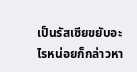เป็นรัสเซียขยับอะไรหน่อยก็กล่าวหา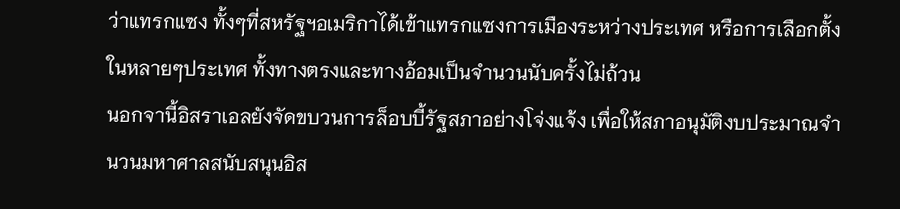ว่าแทรกแซง ทั้งๆที่สหรัฐฯอเมริกาได้เข้าแทรกแซงการเมืองระหว่างประเทศ หรือการเลือกตั้งในหลายๆประเทศ ทั้งทางตรงและทางอ้อมเป็นจำนวนนับครั้งไม่ถ้วน
นอกจานี้อิสราเอลยังจัดขบวนการล็อบบี้รัฐสภาอย่างโจ่งแจ้ง เพื่อให้สภาอนุมัติงบประมาณจำนวนมหาศาลสนับสนุนอิส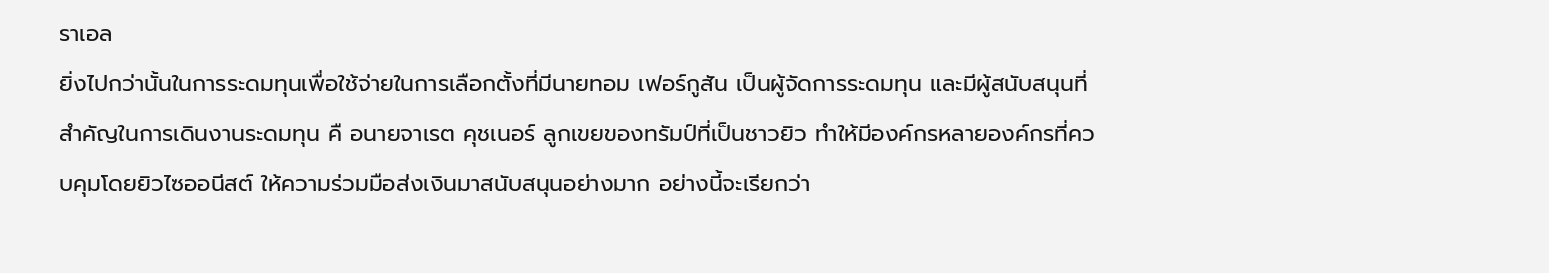ราเอล
ยิ่งไปกว่านั้นในการระดมทุนเพื่อใช้จ่ายในการเลือกตั้งที่มีนายทอม เฟอร์กูสัน เป็นผู้จัดการระดมทุน และมีผู้สนับสนุนที่สำคัญในการเดินงานระดมทุน คื อนายจาเรต คุชเนอร์ ลูกเขยของทรัมป์ที่เป็นชาวยิว ทำให้มีองค์กรหลายองค์กรที่ควบคุมโดยยิวไซออนีสต์ ให้ความร่วมมือส่งเงินมาสนับสนุนอย่างมาก อย่างนี้จะเรียกว่า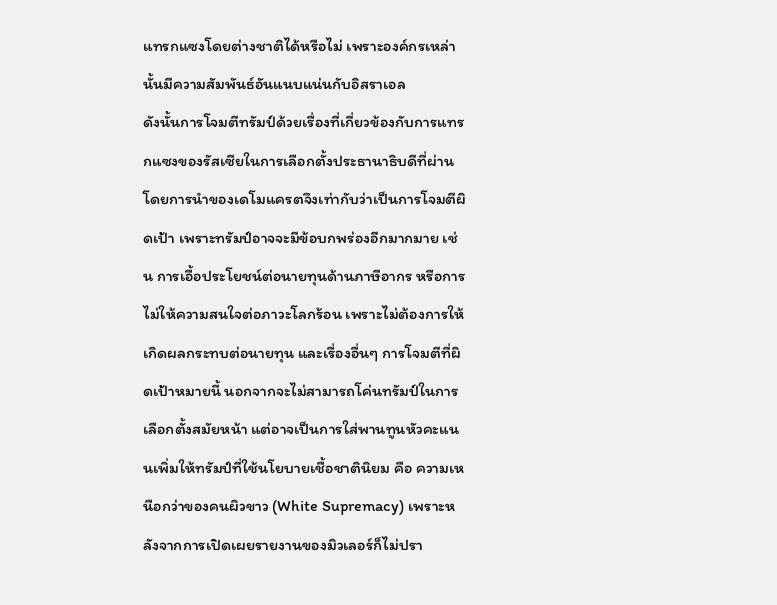แทรกแซงโดยต่างชาติได้หรือไม่ เพราะองค์กรเหล่านั้นมีความสัมพันธ์อันแนบแน่นกับอิสราเอล
ดังนั้นการโจมตีทรัมป์ด้วยเรื่องที่เกี่ยวข้องกับการแทรกแซงของรัสเซียในการเลือกตั้งประธานาธิบดีที่ผ่าน โดยการนำของเดโมแครตจึงเท่ากับว่าเป็นการโจมตีผิดเป้า เพราะทรัมป์อาจจะมีข้อบกพร่องอีกมากมาย เช่น การเอื้อประโยชน์ต่อนายทุนด้านภาษีอากร หรือการไม่ให้ความสนใจต่อภาวะโลกร้อน เพราะไม่ต้องการให้เกิดผลกระทบต่อนายทุน และเรื่องอื่นๆ การโจมตีที่ผิดเป้าหมายนี้ นอกจากจะไม่สามารถโค่นทรัมป์ในการเลือกตั้งสมัยหน้า แต่อาจเป็นการใส่พานทูนหัวคะแนนเพิ่มให้ทรัมป์ที่ใช้นโยบายเชื้อชาตินิยม คือ ความเหนือกว่าของคนผิวขาว (White Supremacy) เพราะหลังจากการเปิดเผยรายงานของมิวเลอร์ก็ไม่ปรา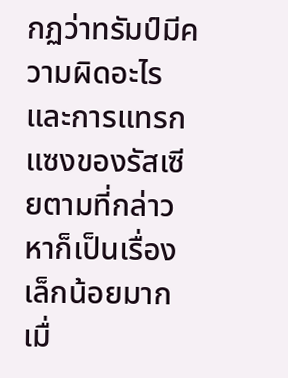กฏว่าทรัมป์มีความผิดอะไร และการแทรกแซงของรัสเซียตามที่กล่าวหาก็เป็นเรื่องเล็กน้อยมากเมื่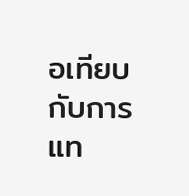อเทียบกับการแท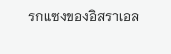รกแซงของอิสราเอล